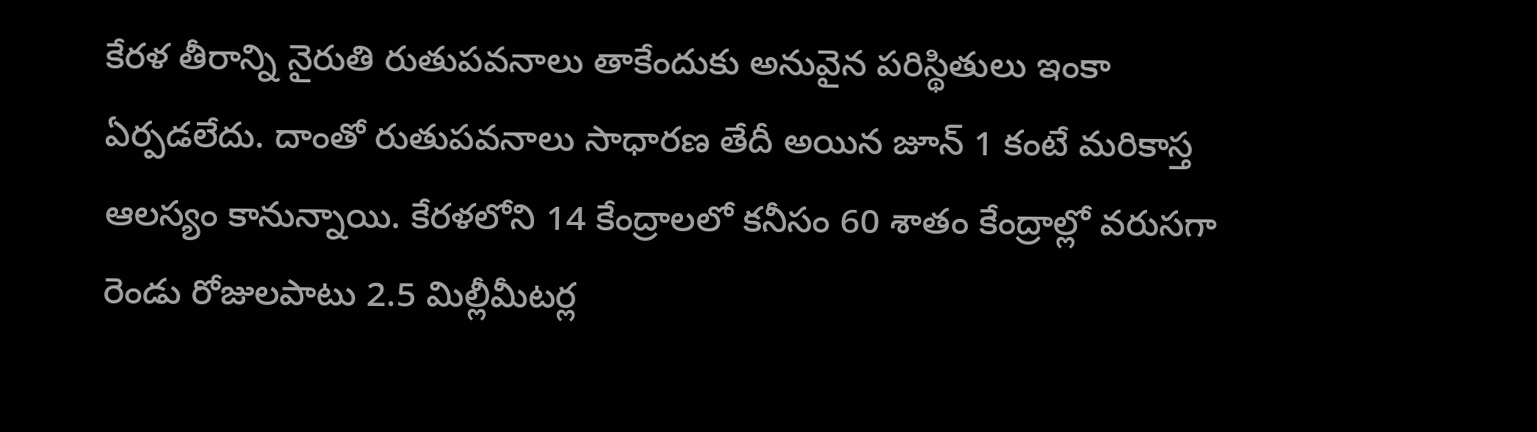కేరళ తీరాన్ని నైరుతి రుతుపవనాలు తాకేందుకు అనువైన పరిస్థితులు ఇంకా ఏర్పడలేదు. దాంతో రుతుపవనాలు సాధారణ తేదీ అయిన జూన్ 1 కంటే మరికాస్త ఆలస్యం కానున్నాయి. కేరళలోని 14 కేంద్రాలలో కనీసం 60 శాతం కేంద్రాల్లో వరుసగా రెండు రోజులపాటు 2.5 మిల్లీమీటర్ల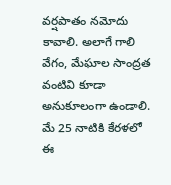వర్షపాతం నమోదు కావాలి. అలాగే గాలి వేగం, మేఘాల సాంద్రత వంటివి కూడా అనుకూలంగా ఉండాలి. మే 25 నాటికి కేరళలో ఈ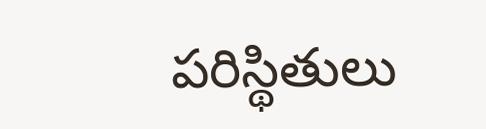పరిస్థితులు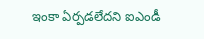ఇంకా ఏర్పడలేదని ఐఎండీ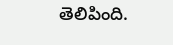తెలిపింది.